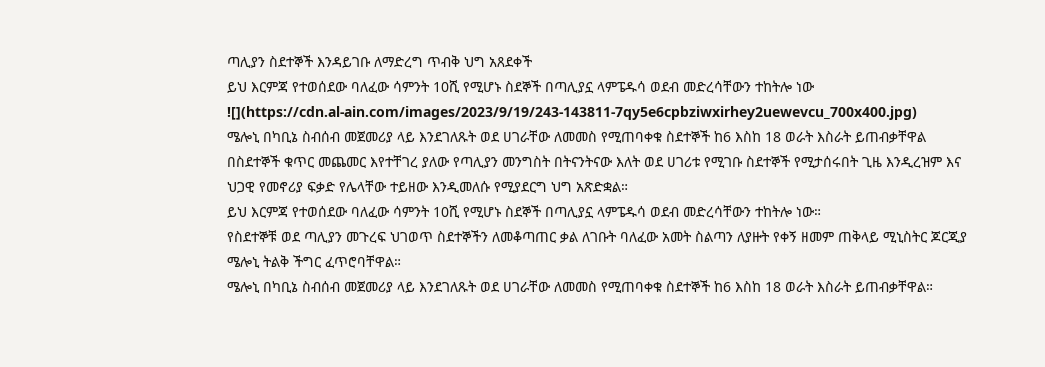ጣሊያን ስደተኞች እንዳይገቡ ለማድረግ ጥብቅ ህግ አጸደቀች
ይህ እርምጃ የተወሰደው ባለፈው ሳምንት 10ሺ የሚሆኑ ስደኞች በጣሊያኗ ላምፔዱሳ ወደብ መድረሳቸውን ተከትሎ ነው
![](https://cdn.al-ain.com/images/2023/9/19/243-143811-7qy5e6cpbziwxirhey2uewevcu_700x400.jpg)
ሜሎኒ በካቢኔ ስብሰብ መጀመሪያ ላይ እንደገለጹት ወደ ሀገራቸው ለመመስ የሚጠባቀቁ ስደተኞች ከ6 እስከ 18 ወራት እስራት ይጠብቃቸዋል
በስደተኞች ቁጥር መጨመር እየተቸገረ ያለው የጣሊያን መንግስት በትናንትናው እለት ወደ ሀገሪቱ የሚገቡ ስደተኞች የሚታሰሩበት ጊዜ እንዲረዝም እና ህጋዊ የመኖሪያ ፍቃድ የሌላቸው ተይዘው እንዲመለሱ የሚያደርግ ህግ አጽድቋል።
ይህ እርምጃ የተወሰደው ባለፈው ሳምንት 10ሺ የሚሆኑ ስደኞች በጣሊያኗ ላምፔዱሳ ወደብ መድረሳቸውን ተከትሎ ነው።
የስደተኞቹ ወደ ጣሊያን መጉረፍ ህገወጥ ስደተኞችን ለመቆጣጠር ቃል ለገቡት ባለፈው አመት ስልጣን ለያዙት የቀኝ ዘመም ጠቅላይ ሚኒስትር ጆርጂያ ሜሎኒ ትልቅ ችግር ፈጥሮባቸዋል።
ሜሎኒ በካቢኔ ስብሰብ መጀመሪያ ላይ እንደገለጹት ወደ ሀገራቸው ለመመስ የሚጠባቀቁ ስደተኞች ከ6 እስከ 18 ወራት እስራት ይጠብቃቸዋል።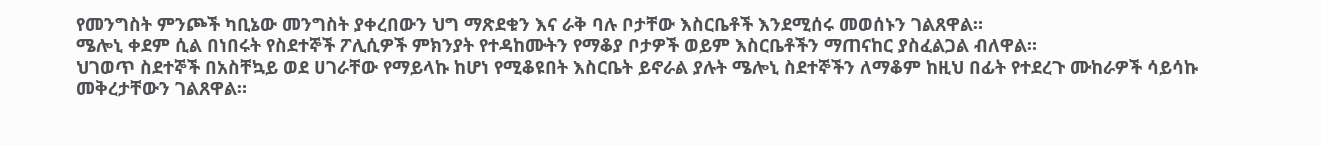የመንግስት ምንጮች ካቢኔው መንግስት ያቀረበውን ህግ ማጽደቁን እና ራቅ ባሉ ቦታቸው እስርቤቶች እንደሚሰሩ መወሰኑን ገልጸዋል።
ሜሎኒ ቀደም ሲል በነበሩት የስደተኞች ፖሊሲዎች ምክንያት የተዳከሙትን የማቆያ ቦታዎች ወይም እስርቤቶችን ማጠናከር ያስፈልጋል ብለዋል።
ህገወጥ ስደተኞች በአስቸኳይ ወደ ሀገራቸው የማይላኩ ከሆነ የሚቆዩበት እስርቤት ይኖራል ያሉት ሜሎኒ ስደተኞችን ለማቆም ከዚህ በፊት የተደረጉ ሙከራዎች ሳይሳኩ መቅረታቸውን ገልጸዋል።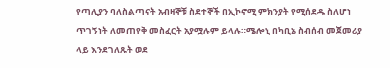የጣሊያን ባለስልጣናት አብዛኞቹ ስደተኞች በኢኮኖሚ ምክንያት የሚሰደዱ ስለሆነ ጥገኝነት ለመጠየቅ መስፈርት አያሟሉም ይላሉ።ሜሎኒ በካቢኔ ስብሰብ መጀመሪያ ላይ እንደገለጹት ወደ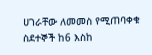ሀገራቸው ለመመስ የሚጠባቀቁ ስደተኞች ከ6 እስከ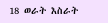18 ወራት እስራት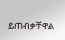ይጠብቃቸዋል